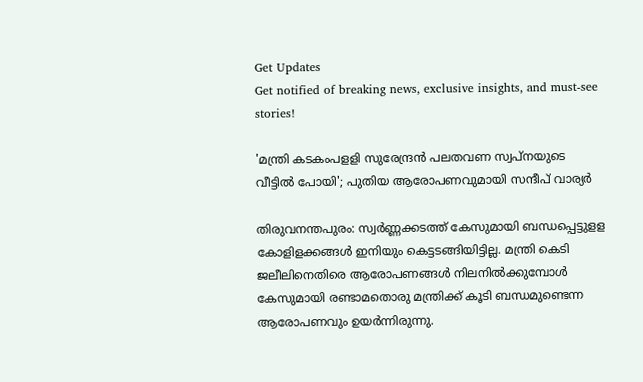Get Updates
Get notified of breaking news, exclusive insights, and must-see stories!

'മന്ത്രി കടകംപളളി സുരേന്ദ്രന്‍ പലതവണ സ്വപ്നയുടെ വീട്ടിൽ പോയി'; പുതിയ ആരോപണവുമായി സന്ദീപ് വാര്യർ

തിരുവനന്തപുരം: സ്വര്‍ണ്ണക്കടത്ത് കേസുമായി ബന്ധപ്പെട്ടുളള കോളിളക്കങ്ങള്‍ ഇനിയും കെട്ടടങ്ങിയിട്ടില്ല. മന്ത്രി കെടി ജലീലിനെതിരെ ആരോപണങ്ങള്‍ നിലനില്‍ക്കുമ്പോള്‍ കേസുമായി രണ്ടാമതൊരു മന്ത്രിക്ക് കൂടി ബന്ധമുണ്ടെന്ന ആരോപണവും ഉയര്‍ന്നിരുന്നു.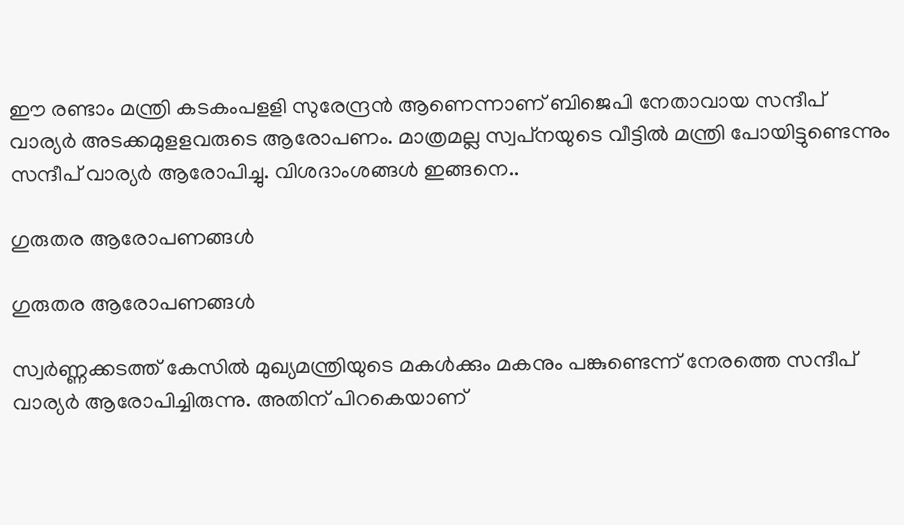ഈ രണ്ടാം മന്ത്രി കടകംപളളി സുരേന്ദ്രന്‍ ആണെന്നാണ് ബിജെപി നേതാവായ സന്ദീപ് വാര്യര്‍ അടക്കമുളളവരുടെ ആരോപണം. മാത്രമല്ല സ്വപ്‌നയുടെ വീട്ടില്‍ മന്ത്രി പോയിട്ടുണ്ടെന്നും സന്ദീപ് വാര്യര്‍ ആരോപിച്ചു. വിശദാംശങ്ങള്‍ ഇങ്ങനെ..

ഗുരുതര ആരോപണങ്ങള്‍

ഗുരുതര ആരോപണങ്ങള്‍

സ്വര്‍ണ്ണക്കടത്ത് കേസില്‍ മുഖ്യമന്ത്രിയുടെ മകള്‍ക്കും മകനും പങ്കുണ്ടെന്ന് നേരത്തെ സന്ദീപ് വാര്യര്‍ ആരോപിച്ചിരുന്നു. അതിന് പിറകെയാണ്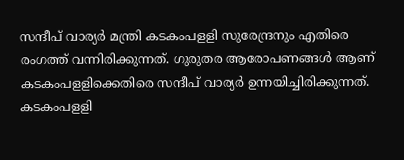സന്ദീപ് വാര്യര്‍ മന്ത്രി കടകംപളളി സുരേന്ദ്രനും എതിരെ രംഗത്ത് വന്നിരിക്കുന്നത്. ഗുരുതര ആരോപണങ്ങള്‍ ആണ് കടകംപളളിക്കെതിരെ സന്ദീപ് വാര്യര്‍ ഉന്നയിച്ചിരിക്കുന്നത്. കടകംപളളി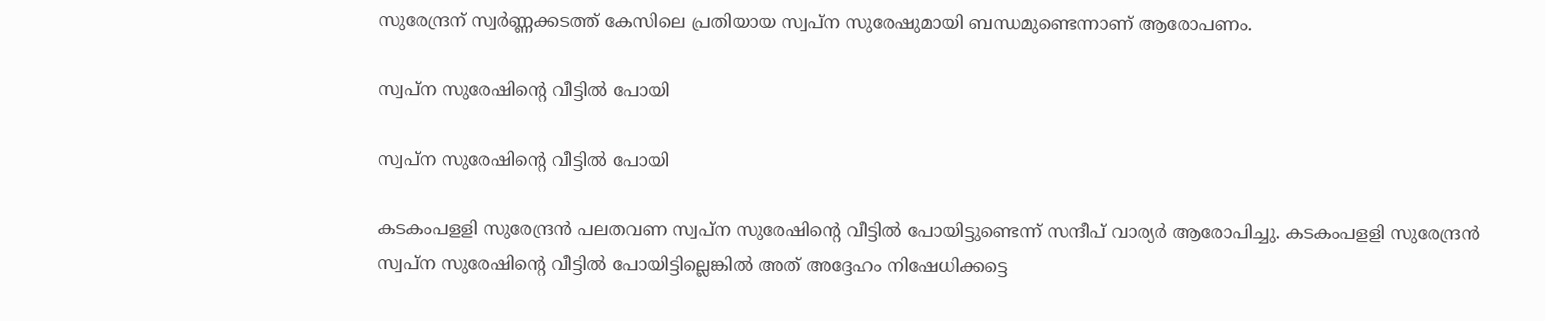സുരേന്ദ്രന് സ്വര്‍ണ്ണക്കടത്ത് കേസിലെ പ്രതിയായ സ്വപ്‌ന സുരേഷുമായി ബന്ധമുണ്ടെന്നാണ് ആരോപണം.

സ്വപ്‌ന സുരേഷിന്റെ വീട്ടില്‍ പോയി

സ്വപ്‌ന സുരേഷിന്റെ വീട്ടില്‍ പോയി

കടകംപളളി സുരേന്ദ്രന്‍ പലതവണ സ്വപ്‌ന സുരേഷിന്റെ വീട്ടില്‍ പോയിട്ടുണ്ടെന്ന് സന്ദീപ് വാര്യര്‍ ആരോപിച്ചു. കടകംപളളി സുരേന്ദ്രന്‍ സ്വപ്‌ന സുരേഷിന്റെ വീട്ടില്‍ പോയിട്ടില്ലെങ്കില്‍ അത് അദ്ദേഹം നിഷേധിക്കട്ടെ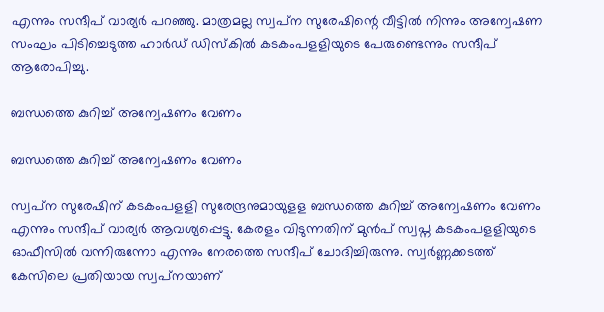എന്നും സന്ദീപ് വാര്യര്‍ പറഞ്ഞു. മാത്രമല്ല സ്വപ്‌ന സുരേഷിന്റെ വീട്ടില്‍ നിന്നും അന്വേഷണ സംഘം പിടിച്ചെടുത്ത ഹാര്‍ഡ് ഡിസ്‌കില്‍ കടകംപളളിയുടെ പേരുണ്ടെന്നും സന്ദീപ് ആരോപിച്ചു.

ബന്ധത്തെ കുറിച്ച് അന്വേഷണം വേണം

ബന്ധത്തെ കുറിച്ച് അന്വേഷണം വേണം

സ്വപ്‌ന സുരേഷിന് കടകംപളളി സുരേന്ദ്രനുമായുളള ബന്ധത്തെ കുറിച്ച് അന്വേഷണം വേണം എന്നും സന്ദീപ് വാര്യര്‍ ആവശ്യപ്പെട്ടു. കേരളം വിടുന്നതിന് മുൻപ് സ്വപ്ന കടകംപളളിയുടെ ഓഫീസിൽ വന്നിരുന്നോ എന്നും നേരത്തെ സന്ദീപ് ചോദിച്ചിരുന്നു. സ്വര്‍ണ്ണക്കടത്ത് കേസിലെ പ്രതിയായ സ്വപ്‌നയാണ്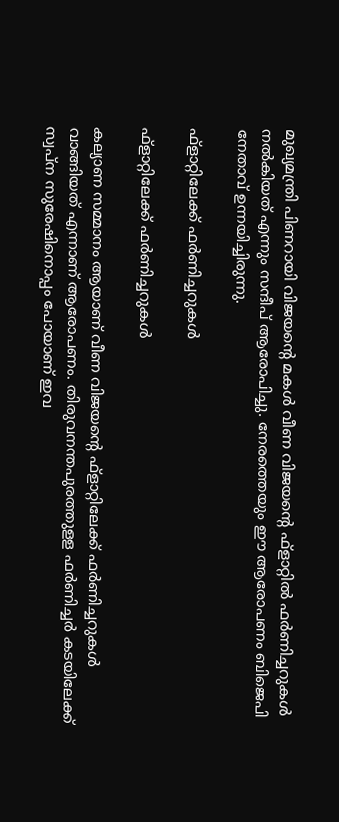മുഖ്യമന്ത്രി പിണറായി വിജയന്റെ മകള്‍ വീണ വിജയന്റെ ഫ്‌ളാറ്റില്‍ ഫര്‍ണിച്ചറുകള്‍ നല്‍കിയത് എന്നും സന്ദീപ് ആരോപിച്ചു. നേരത്തെയും ഈ ആരോപണം ബിജെപി നേതാവ് ഉന്നയിച്ചിരുന്നു.

ഫ്‌ളാറ്റിലേക്ക് ഫര്‍ണിച്ചറുകള്‍

ഫ്‌ളാറ്റിലേക്ക് ഫര്‍ണിച്ചറുകള്‍

കല്യാണ സമ്മാനം ആയാണ് വീണ വിജയന്റെ ഫ്‌ളാറ്റിലേക്ക് ഫര്‍ണിച്ചറുകള്‍ വാങ്ങിയത് എന്നാണ് ആരോപണം. തിരുവനന്തപുരത്തുളള ഫര്‍ണിച്ചര്‍ കടയിലേക്ക് സ്വപ്‌ന സുരേഷിനൊപ്പം പോയാണ് ഇവ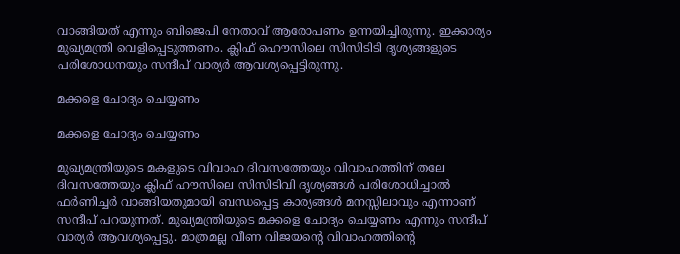വാങ്ങിയത് എന്നും ബിജെപി നേതാവ് ആരോപണം ഉന്നയിച്ചിരുന്നു. ഇക്കാര്യം മുഖ്യമന്ത്രി വെളിപ്പെടുത്തണം. ക്ലിഫ് ഹൌസിലെ സിസിടിടി ദൃശ്യങ്ങളുടെ പരിശോധനയും സന്ദീപ് വാര്യർ ആവശ്യപ്പെട്ടിരുന്നു.

മക്കളെ ചോദ്യം ചെയ്യണം

മക്കളെ ചോദ്യം ചെയ്യണം

മുഖ്യമന്ത്രിയുടെ മകളുടെ വിവാഹ ദിവസത്തേയും വിവാഹത്തിന് തലേ ദിവസത്തേയും ക്ലിഫ് ഹൗസിലെ സിസിടിവി ദൃശ്യങ്ങള്‍ പരിശോധിച്ചാല്‍ ഫര്‍ണിച്ചര്‍ വാങ്ങിയതുമായി ബന്ധപ്പെട്ട കാര്യങ്ങള്‍ മനസ്സിലാവും എന്നാണ് സന്ദീപ് പറയുന്നത്. മുഖ്യമന്ത്രിയുടെ മക്കളെ ചോദ്യം ചെയ്യണം എന്നും സന്ദീപ് വാര്യര്‍ ആവശ്യപ്പെട്ടു. മാത്രമല്ല വീണ വിജയന്റെ വിവാഹത്തിന്റെ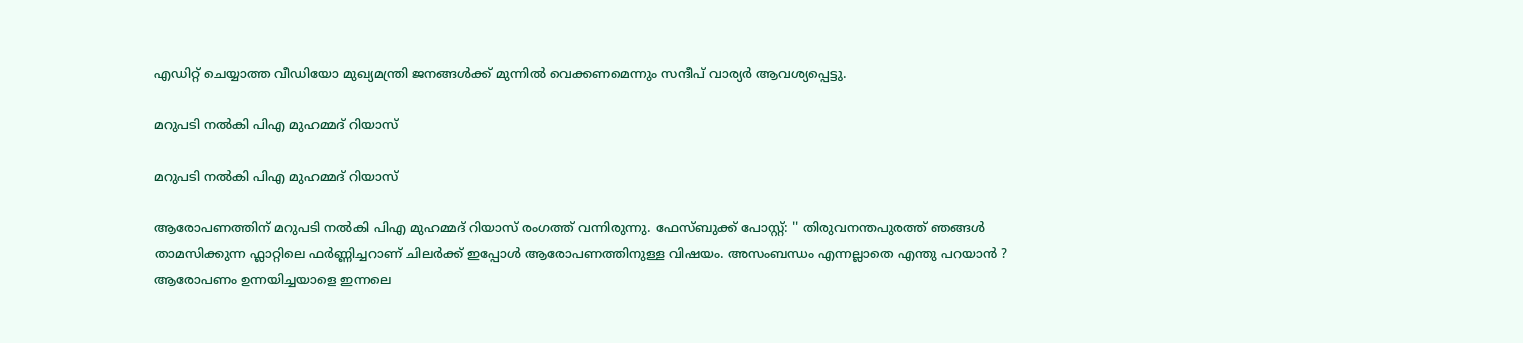എഡിറ്റ് ചെയ്യാത്ത വീഡിയോ മുഖ്യമന്ത്രി ജനങ്ങള്‍ക്ക് മുന്നില്‍ വെക്കണമെന്നും സന്ദീപ് വാര്യര്‍ ആവശ്യപ്പെട്ടു.

മറുപടി നൽകി പിഎ മുഹമ്മദ് റിയാസ്

മറുപടി നൽകി പിഎ മുഹമ്മദ് റിയാസ്

ആരോപണത്തിന് മറുപടി നൽകി പിഎ മുഹമ്മദ് റിയാസ് രംഗത്ത് വന്നിരുന്നു. ഫേസ്ബുക്ക് പോസ്റ്റ്: '' തിരുവനന്തപുരത്ത് ഞങ്ങൾ താമസിക്കുന്ന ഫ്ലാറ്റിലെ ഫർണ്ണിച്ചറാണ് ചിലർക്ക് ഇപ്പോൾ ആരോപണത്തിനുള്ള വിഷയം. അസംബന്ധം എന്നല്ലാതെ എന്തു പറയാൻ ? ആരോപണം ഉന്നയിച്ചയാളെ ഇന്നലെ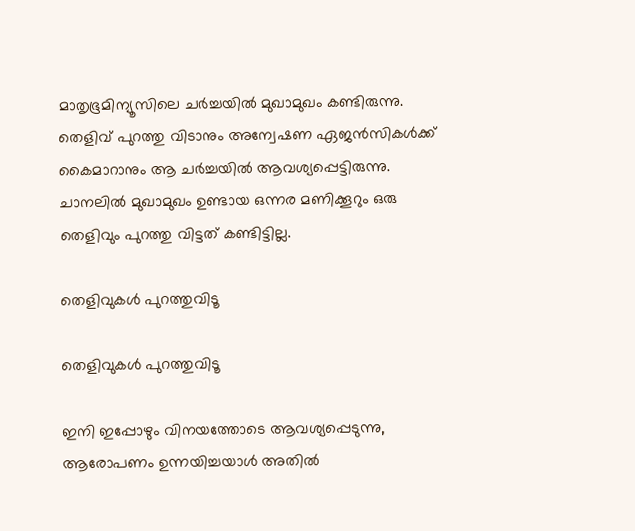മാതൃഭൂമിന്യൂസിലെ ചർച്ചയിൽ മുഖാമുഖം കണ്ടിരുന്നു. തെളിവ് പുറത്തു വിടാനും അന്വേഷണ ഏജൻസികൾക്ക് കൈമാറാനും ആ ചർച്ചയിൽ ആവശ്യപ്പെട്ടിരുന്നു. ചാനലിൽ മുഖാമുഖം ഉണ്ടായ ഒന്നര മണിക്കൂറും ഒരു തെളിവും പുറത്തു വിട്ടത് കണ്ടിട്ടില്ല.

തെളിവുകൾ പുറത്തുവിടൂ

തെളിവുകൾ പുറത്തുവിടൂ

ഇനി ഇപ്പോഴും വിനയത്തോടെ ആവശ്യപ്പെടുന്നു, ആരോപണം ഉന്നയിച്ചയാൾ അതിൽ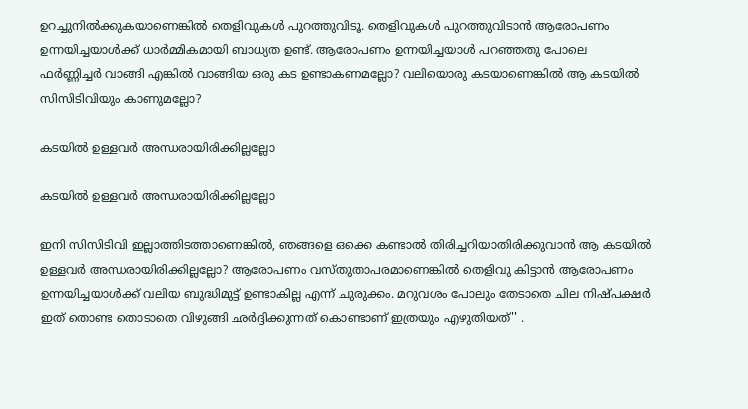ഉറച്ചുനിൽക്കുകയാണെങ്കിൽ തെളിവുകൾ പുറത്തുവിടൂ. തെളിവുകൾ പുറത്തുവിടാൻ ആരോപണം ഉന്നയിച്ചയാൾക്ക് ധാർമ്മികമായി ബാധ്യത ഉണ്ട്. ആരോപണം ഉന്നയിച്ചയാൾ പറഞ്ഞതു പോലെ ഫർണ്ണിച്ചർ വാങ്ങി എങ്കിൽ വാങ്ങിയ ഒരു കട ഉണ്ടാകണമല്ലോ? വലിയൊരു കടയാണെങ്കിൽ ആ കടയിൽ സിസിടിവിയും കാണുമല്ലോ?

കടയിൽ ഉള്ളവർ അന്ധരായിരിക്കില്ലല്ലോ

കടയിൽ ഉള്ളവർ അന്ധരായിരിക്കില്ലല്ലോ

ഇനി സിസിടിവി ഇല്ലാത്തിടത്താണെങ്കിൽ, ഞങ്ങളെ ഒക്കെ കണ്ടാൽ തിരിച്ചറിയാതിരിക്കുവാൻ ആ കടയിൽ ഉള്ളവർ അന്ധരായിരിക്കില്ലല്ലോ? ആരോപണം വസ്തുതാപരമാണെങ്കിൽ തെളിവു കിട്ടാൻ ആരോപണം ഉന്നയിച്ചയാൾക്ക് വലിയ ബുദ്ധിമുട്ട് ഉണ്ടാകില്ല എന്ന് ചുരുക്കം. മറുവശം പോലും തേടാതെ ചില നിഷ്പക്ഷർ ഇത് തൊണ്ട തൊടാതെ വിഴുങ്ങി ഛർദ്ദിക്കുന്നത് കൊണ്ടാണ് ഇത്രയും എഴുതിയത്'' .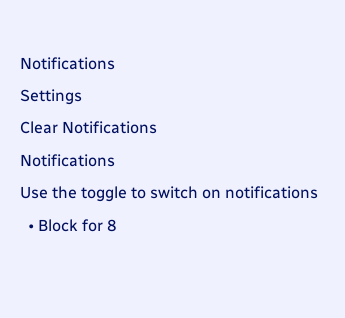Notifications
Settings
Clear Notifications
Notifications
Use the toggle to switch on notifications
  • Block for 8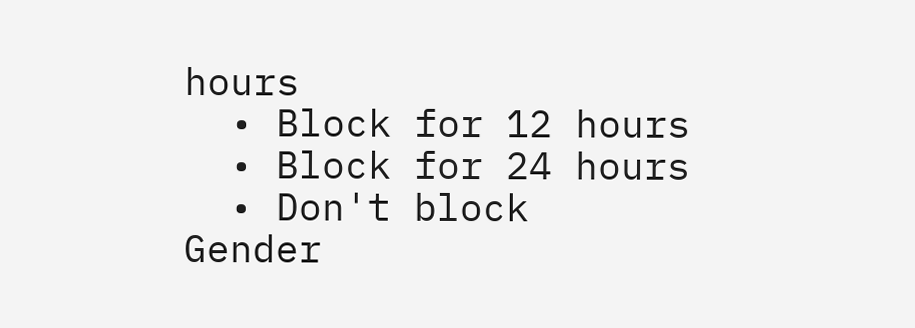hours
  • Block for 12 hours
  • Block for 24 hours
  • Don't block
Gender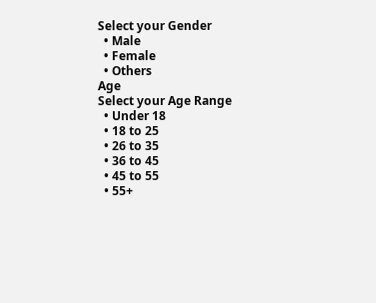Select your Gender
  • Male
  • Female
  • Others
Age
Select your Age Range
  • Under 18
  • 18 to 25
  • 26 to 35
  • 36 to 45
  • 45 to 55
  • 55+